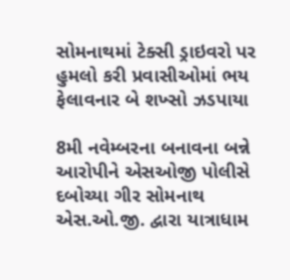સોમનાથમાં ટેક્સી ડ્રાઇવરો પર હુમલો કરી પ્રવાસીઓમાં ભય ફેલાવનાર બે શખ્સો ઝડપાયા

8મી નવેમ્બરના બનાવના બન્ને આરોપીને એસઓજી પોલીસે દબોચ્યા ગીર સોમનાથ એસ.ઓ.જી. દ્વારા યાત્રાધામ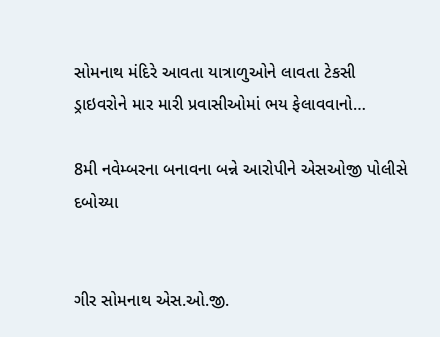સોમનાથ મંદિરે આવતા યાત્રાળુઓને લાવતા ટેકસી ડ્રાઇવરોને માર મારી પ્રવાસીઓમાં ભય ફેલાવવાનો…

8મી નવેમ્બરના બનાવના બન્ને આરોપીને એસઓજી પોલીસે દબોચ્યા


ગીર સોમનાથ એસ.ઓ.જી.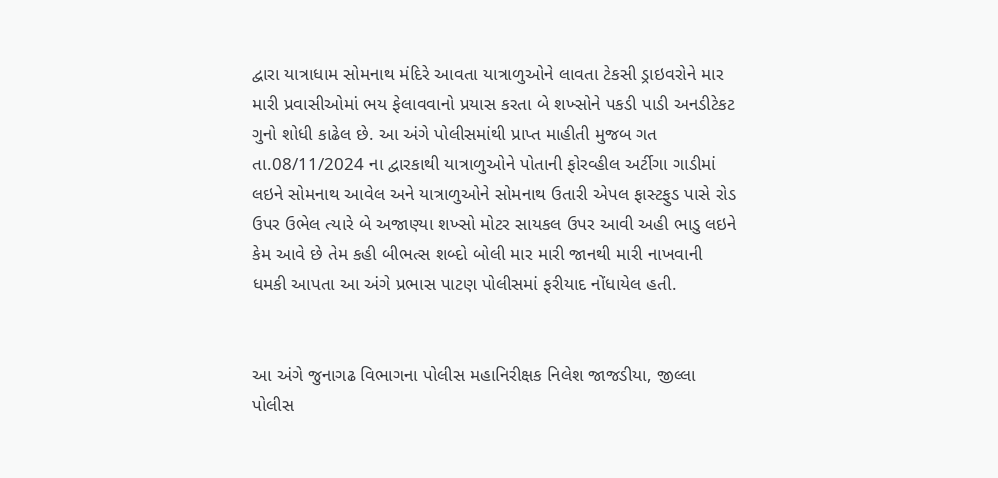દ્વારા યાત્રાધામ સોમનાથ મંદિરે આવતા યાત્રાળુઓને લાવતા ટેકસી ડ્રાઇવરોને માર મારી પ્રવાસીઓમાં ભય ફેલાવવાનો પ્રયાસ કરતા બે શખ્સોને પકડી પાડી અનડીટેકટ ગુનો શોધી કાઢેલ છે. આ અંગે પોલીસમાંથી પ્રાપ્ત માહીતી મુજબ ગત તા.08/11/2024 ના દ્વારકાથી યાત્રાળુઓને પોતાની ફોરવ્હીલ અર્ટીગા ગાડીમાં લઇને સોમનાથ આવેલ અને યાત્રાળુઓને સોમનાથ ઉતારી એપલ ફાસ્ટફુડ પાસે રોડ ઉપર ઉભેલ ત્યારે બે અજાણ્યા શખ્સો મોટર સાયકલ ઉપર આવી અહી ભાડુ લઇને કેમ આવે છે તેમ કહી બીભત્સ શબ્દો બોલી માર મારી જાનથી મારી નાખવાની ધમકી આપતા આ અંગે પ્રભાસ પાટણ પોલીસમાં ફરીયાદ નોંધાયેલ હતી.


આ અંગે જુનાગઢ વિભાગના પોલીસ મહાનિરીક્ષક નિલેશ જાજડીયા, જીલ્લા પોલીસ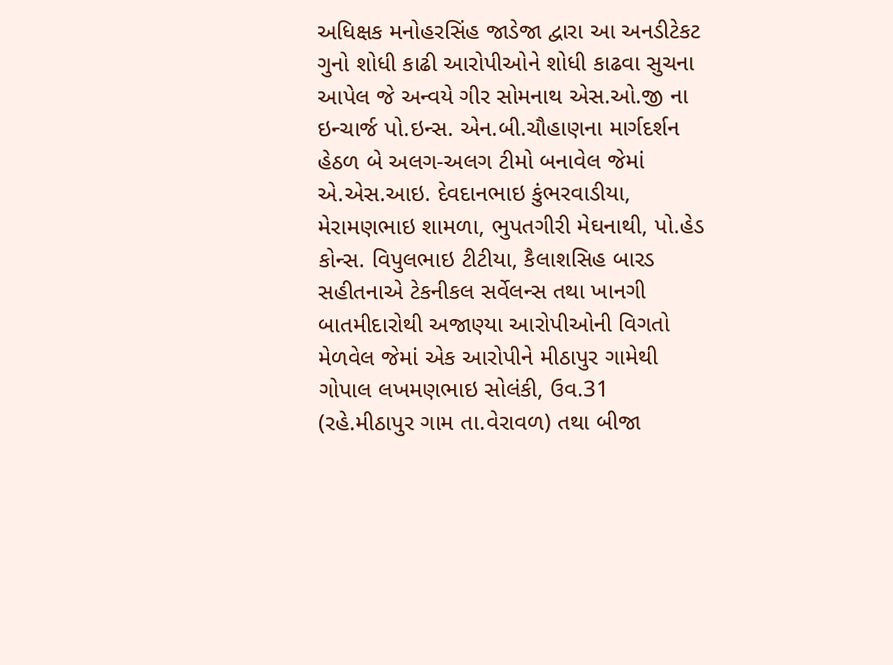અધિક્ષક મનોહરસિંહ જાડેજા દ્વારા આ અનડીટેકટ ગુનો શોધી કાઢી આરોપીઓને શોધી કાઢવા સુચના આપેલ જે અન્વયે ગીર સોમનાથ એસ.ઓ.જી ના ઇન્ચાર્જ પો.ઇન્સ. એન.બી.ચૌહાણના માર્ગદર્શન હેઠળ બે અલગ-અલગ ટીમો બનાવેલ જેમાં એ.એસ.આઇ. દેવદાનભાઇ કુંભરવાડીયા, મેરામણભાઇ શામળા, ભુપતગીરી મેઘનાથી, પો.હેડ કોન્સ. વિપુલભાઇ ટીટીયા, કૈલાશસિહ બારડ સહીતનાએ ટેકનીકલ સર્વેલન્સ તથા ખાનગી બાતમીદારોથી અજાણ્યા આરોપીઓની વિગતો મેળવેલ જેમાં એક આરોપીને મીઠાપુર ગામેથી ગોપાલ લખમણભાઇ સોલંકી, ઉવ.31 (રહે.મીઠાપુર ગામ તા.વેરાવળ) તથા બીજા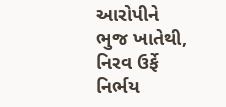આરોપીને ભુજ ખાતેથી, નિરવ ઉર્ફે નિર્ભય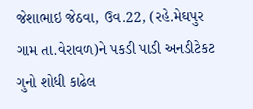જેશાભાઇ જેઠવા, ઉવ.22, (રહે.મેઘપુર ગામ તા.વેરાવળ)ને પકડી પાડી અનડીટેકટ ગુનો શોધી કાઢેલ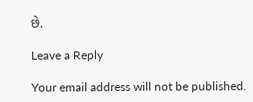છે.

Leave a Reply

Your email address will not be published.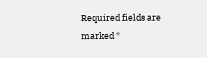Required fields are marked *